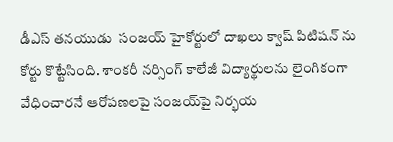డీఎస్ తనయుడు  సంజయ్‌ హైకోర్టులో దాఖలు క్వాష్ పిటిషన్ ను  కోర్టు కొట్టేసింది. శాంకరీ నర్సింగ్ కాలేజీ విద్యార్థులను లైంగికంగా వేధించారనే ఆరోపణలపై సంజయ్‌పై నిర్భయ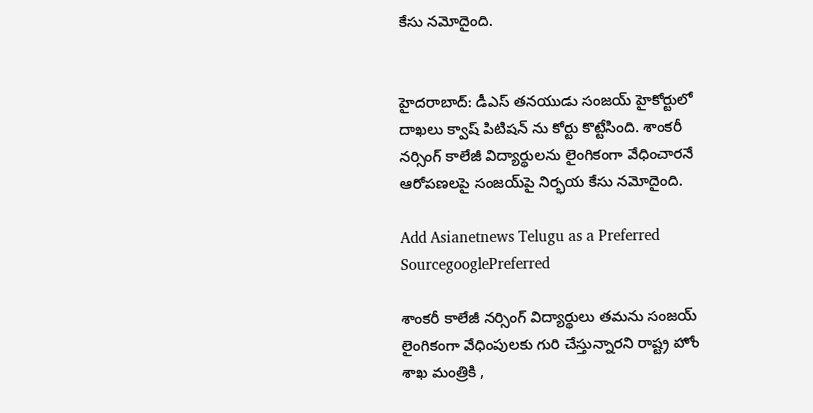కేసు నమోదైంది.


హైదరాబాద్: డీఎస్ తనయుడు సంజయ్‌ హైకోర్టులో దాఖలు క్వాష్ పిటిషన్ ను కోర్టు కొట్టేసింది. శాంకరీ నర్సింగ్ కాలేజీ విద్యార్థులను లైంగికంగా వేధించారనే ఆరోపణలపై సంజయ్‌పై నిర్భయ కేసు నమోదైంది.

Add Asianetnews Telugu as a Preferred SourcegooglePreferred

శాంకరీ కాలేజీ నర్సింగ్ విద్యార్థులు తమను సంజయ్ లైంగికంగా వేధింపులకు గురి చేస్తున్నారని రాష్ట్ర హోం శాఖ మంత్రికి ,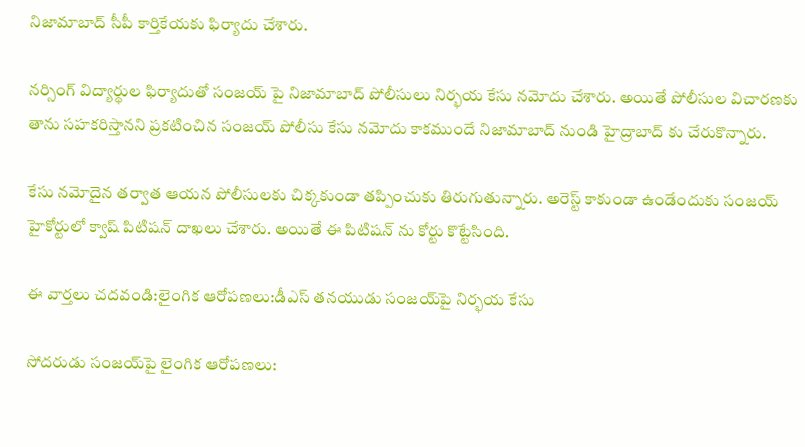నిజామాబాద్ సీపీ కార్తికేయకు ఫిర్యాదు చేశారు.

నర్సింగ్ విద్యార్థుల ఫిర్యాదుతో సంజయ్ పై నిజామాబాద్ పోలీసులు నిర్భయ కేసు నమోదు చేశారు. అయితే పోలీసుల విచారణకు తాను సహకరిస్తానని ప్రకటించిన సంజయ్ పోలీసు కేసు నమోదు కాకముందే నిజామాబాద్ నుండి హైద్రాబాద్ కు చేరుకొన్నారు.

కేసు నమోదైన తర్వాత ఆయన పోలీసులకు చిక్కకుండా తప్పించుకు తిరుగుతున్నారు. అరెస్ట్ కాకుండా ఉండేందుకు సంజయ్ హైకోర్టులో క్వాష్ పిటిషన్ దాఖలు చేశారు. అయితే ఈ పిటిషన్ ను కోర్టు కొట్టేసింది.

ఈ వార్తలు చదవండి:లైంగిక ఆరోపణలు:డీఎస్ తనయుడు సంజయ్‌పై నిర్భయ కేసు

సోదరుడు సంజయ్‌పై లైంగిక ఆరోపణలు: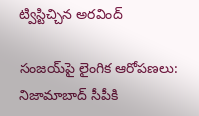ట్విస్టిచ్చిన అరవింద్

సంజయ్‌పై లైంగిక ఆరోపణలు: నిజామాబాద్ సీపీకి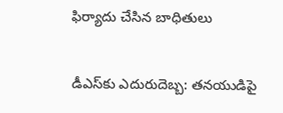ఫిర్యాదు చేసిన బాధితులు

డీఎస్‌కు ఎదురుదెబ్బ: తనయుడిపై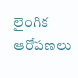లైంగిక ఆరోపణలు